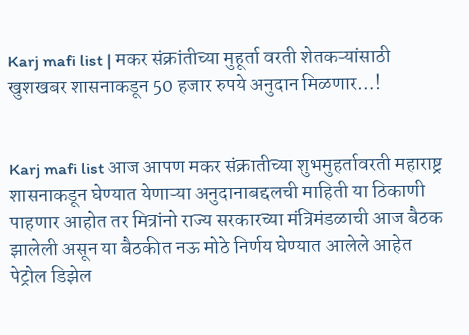Karj mafi list | मकर संक्रांतीच्या मुहूर्ता वरती शेतकऱ्यांसाठी खुशखबर शासनाकडून 50 हजार रुपये अनुदान मिळणार…!


Karj mafi list आज आपण मकर संक्रातीच्या शुभमुहर्तावरती महाराष्ट्र शासनाकडून घेण्यात येणाऱ्या अनुदानाबद्दलची माहिती या ठिकाणी पाहणार आहोत तर मित्रांनो राज्य सरकारच्या मंत्रिमंडळाची आज बैठक झालेली असून या बैठकीत नऊ मोठे निर्णय घेण्यात आलेले आहेत पेट्रोल डिझेल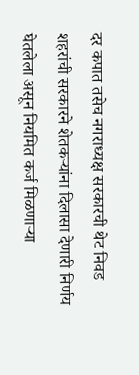दर कपात तसेच नगराध्यक्ष सरकारची थेट निवड शहरांची सरकारने शेतकऱ्यांना दिलासा देणारी निर्णय घेतलेला असून नियमित कर्ज मिळणाऱ्या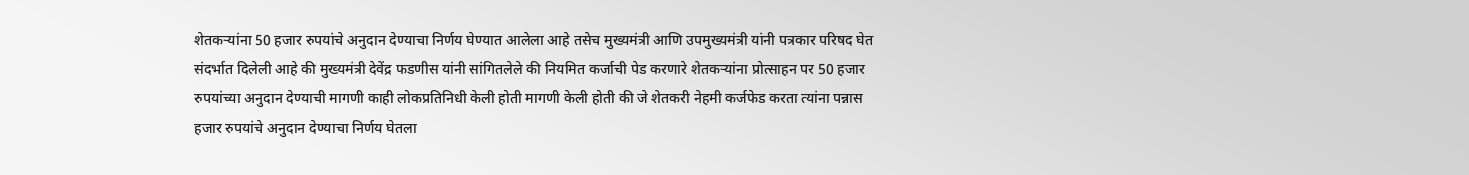शेतकऱ्यांना 50 हजार रुपयांचे अनुदान देण्याचा निर्णय घेण्यात आलेला आहे तसेच मुख्यमंत्री आणि उपमुख्यमंत्री यांनी पत्रकार परिषद घेत संदर्भात दिलेली आहे की मुख्यमंत्री देवेंद्र फडणीस यांनी सांगितलेले की नियमित कर्जाची पेड करणारे शेतकऱ्यांना प्रोत्साहन पर 50 हजार रुपयांच्या अनुदान देण्याची मागणी काही लोकप्रतिनिधी केली होती मागणी केली होती की जे शेतकरी नेहमी कर्जफेड करता त्यांना पन्नास हजार रुपयांचे अनुदान देण्याचा निर्णय घेतला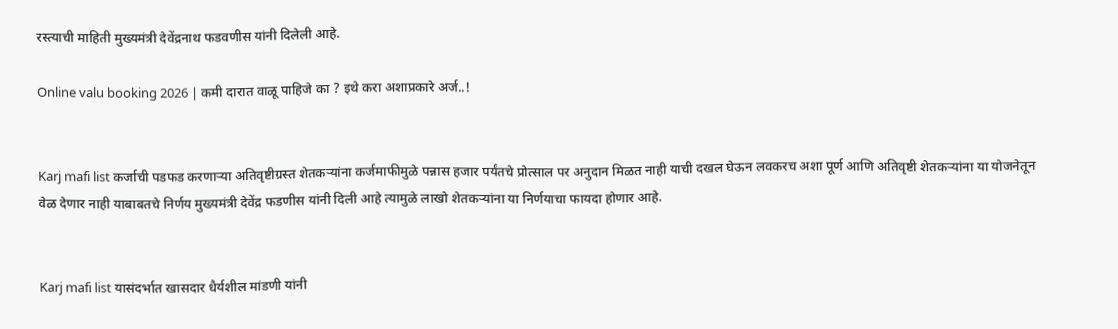रस्त्याची माहिती मुख्यमंत्री देवेंद्रनाथ फडवणीस यांनी दिलेली आहे.

Online valu booking 2026 | कमी दारात वाळू पाहिजे का ? इथे करा अशाप्रकारे अर्ज..!


Karj mafi list कर्जाची पडफड करणाऱ्या अतिवृष्टीग्रस्त शेतकऱ्यांना कर्जमाफीमुळे पन्नास हजार पर्यंतचे प्रोत्साल पर अनुदान मिळत नाही याची दखल घेऊन लवकरच अशा पूर्ण आणि अतिवृष्टी शेतकऱ्यांना या योजनेतून वेळ देणार नाही याबाबतचे निर्णय मुख्यमंत्री देवेंद्र फडणीस यांनी दिली आहे त्यामुळे लाखो शेतकऱ्यांना या निर्णयाचा फायदा होणार आहे.


Karj mafi list यासंदर्भात खासदार धैर्यशील मांडणी यांनी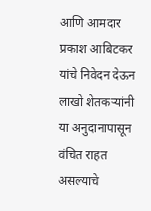आणि आमदार प्रकाश आबिटकर यांचे निवेदन देऊन लाखो शेतकऱ्यांनी या अनुदानापासून वंचित राहत असल्याचे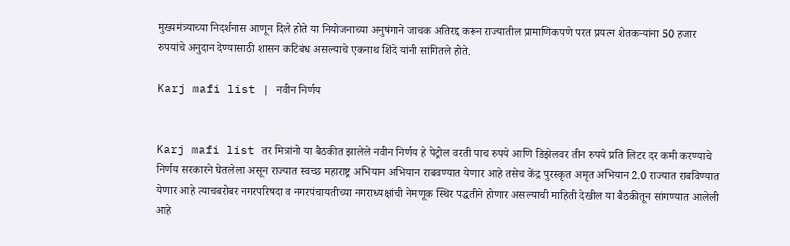मुख्यमंत्र्याच्या निदर्शनास आणून दिले होते या नियोजनाच्या अनुषंगाने जाचक अतिरद्द करून राज्यातील प्रामाणिकपणे परत प्रयत्न शेतकऱ्यांना 50 हजार रुपयांचे अनुदान देण्यासाठी शासन कटिबंध असल्याचे एकनाथ शिंदे यांनी सांगितले होते.

Karj mafi list | नवीन निर्णय


Karj mafi list तर मित्रांनो या बैठकीत झालेले नवीन निर्णय हे पेट्रोल वरती पाच रुपये आणि डिझेलवर तीन रुपये प्रति लिटर दर कमी करण्याचे निर्णय सरकारने घेतलेला असून राज्यात स्वच्छ महाराष्ट्र अभियान अभियान राबवण्यात येणार आहे तसेच केंद्र पुरस्कृत अमृत अभियान 2.0 राज्यात राबविण्यात येणार आहे त्याचबरोबर नगरपरिषदा व नगरपंचायतीच्या नगराध्यक्षांची नेमणूक स्थिर पद्धतीने होणार असल्याची माहिती देखील या बैठकीतून सांगण्यात आलेली आहे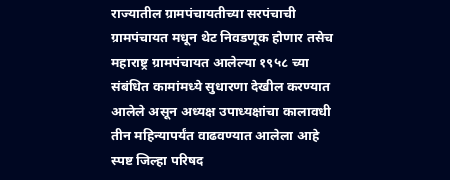राज्यातील ग्रामपंचायतीच्या सरपंचाची ग्रामपंचायत मधून थेट निवडणूक होणार तसेच महाराष्ट्र ग्रामपंचायत आलेल्या १९५८ च्या संबंधित कामांमध्ये सुधारणा देखील करण्यात आलेले असून अध्यक्ष उपाध्यक्षांचा कालावधी तीन महिन्यापर्यंत वाढवण्यात आलेला आहे स्पष्ट जिल्हा परिषद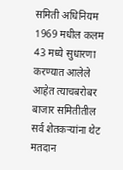समिती अधिनियम 1969 मधील कलम 43 मध्ये सुधारणा करण्यात आलेले आहेत त्याचबरोबर बाजार समितीतील सर्व शेतकऱ्यांना थेट मतदान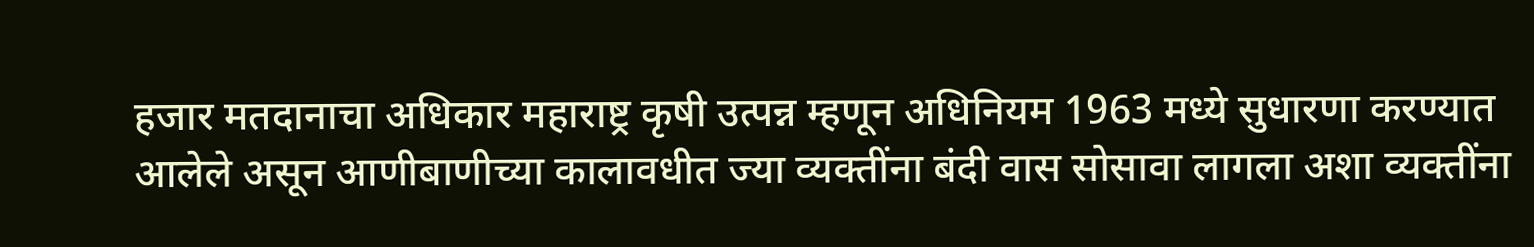हजार मतदानाचा अधिकार महाराष्ट्र कृषी उत्पन्न म्हणून अधिनियम 1963 मध्ये सुधारणा करण्यात आलेले असून आणीबाणीच्या कालावधीत ज्या व्यक्तींना बंदी वास सोसावा लागला अशा व्यक्तींना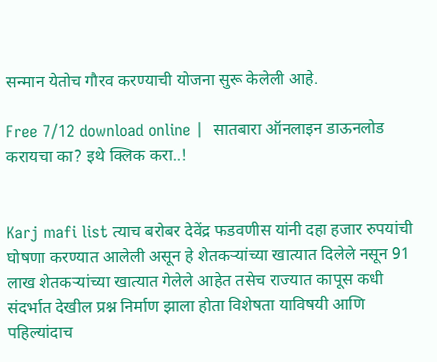सन्मान येतोच गौरव करण्याची योजना सुरू केलेली आहे.

Free 7/12 download online |  सातबारा ऑनलाइन डाऊनलोड करायचा का? इथे क्लिक करा..!


Karj mafi list त्याच बरोबर देवेंद्र फडवणीस यांनी दहा हजार रुपयांची घोषणा करण्यात आलेली असून हे शेतकऱ्यांच्या खात्यात दिलेले नसून 91 लाख शेतकऱ्यांच्या खात्यात गेलेले आहेत तसेच राज्यात कापूस कधी संदर्भात देखील प्रश्न निर्माण झाला होता विशेषता याविषयी आणि पहिल्यांदाच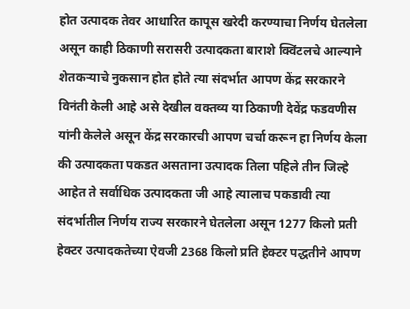होत उत्पादक तेवर आधारित कापूस खरेदी करण्याचा निर्णय घेतलेला असून काही ठिकाणी सरासरी उत्पादकता बाराशे क्विंटलचे आल्याने शेतकऱ्याचे नुकसान होत होते त्या संदर्भात आपण केंद्र सरकारने विनंती केली आहे असे देखील वक्तव्य या ठिकाणी देवेंद्र फडवणीस यांनी केलेले असून केंद्र सरकारची आपण चर्चा करून हा निर्णय केला की उत्पादकता पकडत असताना उत्पादक तिला पहिले तीन जिल्हे आहेत ते सर्वाधिक उत्पादकता जी आहे त्यालाच पकडावी त्या संदर्भातील निर्णय राज्य सरकारने घेतलेला असून 1277 किलो प्रती हेक्टर उत्पादकतेच्या ऐवजी 2368 किलो प्रति हेक्टर पद्धतीने आपण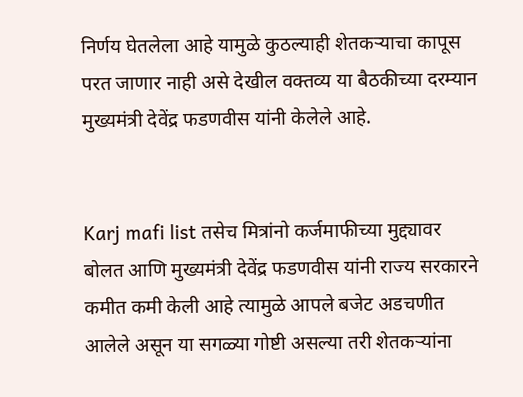निर्णय घेतलेला आहे यामुळे कुठल्याही शेतकऱ्याचा कापूस परत जाणार नाही असे देखील वक्तव्य या बैठकीच्या दरम्यान मुख्यमंत्री देवेंद्र फडणवीस यांनी केलेले आहे.


Karj mafi list तसेच मित्रांनो कर्जमाफीच्या मुद्द्यावर बोलत आणि मुख्यमंत्री देवेंद्र फडणवीस यांनी राज्य सरकारने कमीत कमी केली आहे त्यामुळे आपले बजेट अडचणीत आलेले असून या सगळ्या गोष्टी असल्या तरी शेतकऱ्यांना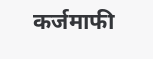कर्जमाफी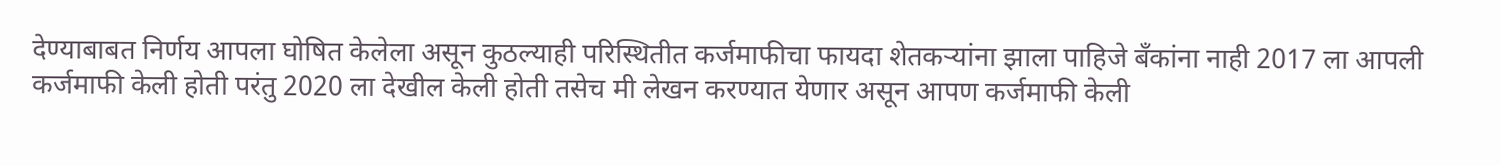देण्याबाबत निर्णय आपला घोषित केलेला असून कुठल्याही परिस्थितीत कर्जमाफीचा फायदा शेतकऱ्यांना झाला पाहिजे बँकांना नाही 2017 ला आपली कर्जमाफी केली होती परंतु 2020 ला देखील केली होती तसेच मी लेखन करण्यात येणार असून आपण कर्जमाफी केली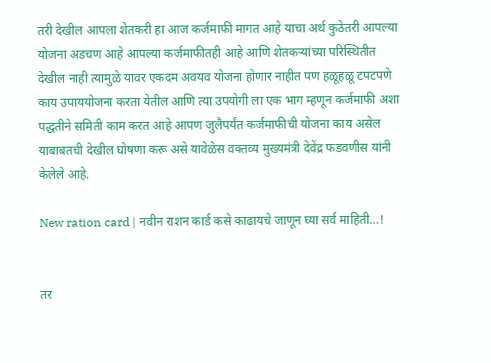तरी देखील आपला शेतकरी हा आज कर्जमाफी मागत आहे याचा अर्थ कुठेतरी आपल्या योजना अडचण आहे आपल्या कर्जमाफीतही आहे आणि शेतकऱ्यांच्या परिस्थितीत देखील नाही त्यामुळे यावर एकदम अवयव योजना होणार नाहीत पण हळूहळू टपटपणे काय उपाययोजना करता येतील आणि त्या उपयोगी ला एक भाग म्हणून कर्जमाफी अशा पद्धतीने समिती काम करत आहे आपण जुलैपर्यंत कर्जमाफीची योजना काय असेल याबाबतची देखील घोषणा करू असे यावेळेस वक्तव्य मुख्यमंत्री देवेंद्र फडवणीस यांनी केलेले आहे.

New ration card | नवीन राशन कार्ड कसे काढायचे जाणून घ्या सर्व माहिती…!


तर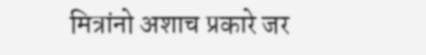मित्रांनो अशाच प्रकारे जर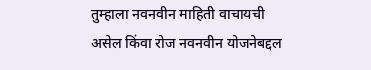तुम्हाला नवनवीन माहिती वाचायची असेल किंवा रोज नवनवीन योजनेबद्दल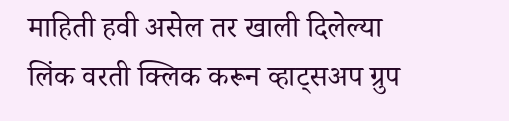माहिती हवी असेल तर खाली दिलेल्या लिंक वरती क्लिक करून व्हाट्सअप ग्रुप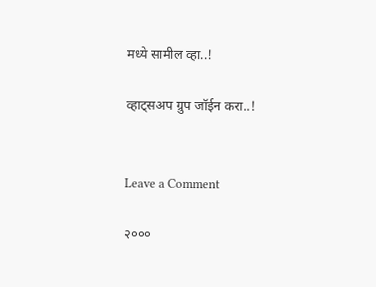मध्ये सामील व्हा..!

व्हाट्सअप ग्रुप जॉईन करा..!


Leave a Comment

२०००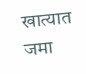खात्यात जमा